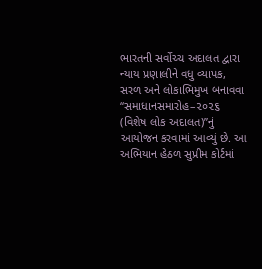ભારતની સર્વોચ્ચ અદાલત દ્વારા ન્યાય પ્રણાલીને વધુ વ્યાપક, સરળ અને લોકાભિમુખ બનાવવા “સમાધાનસમારોહ–૨૦૨૬ (વિશેષ લોક અદાલત)”નું આયોજન કરવામાં આવ્યું છે. આ અભિયાન હેઠળ સુપ્રીમ કોર્ટમાં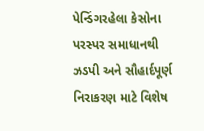પેન્ડિંગરહેલા કેસોના પરસ્પર સમાધાનથી ઝડપી અને સૌહાર્દપૂર્ણ નિરાકરણ માટે વિશેષ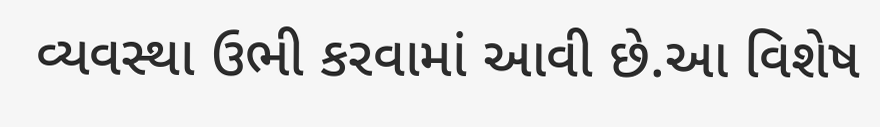વ્યવસ્થા ઉભી કરવામાં આવી છે.આ વિશેષ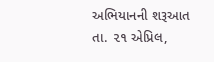અભિયાનની શરૂઆત તા. ૨૧ એપ્રિલ,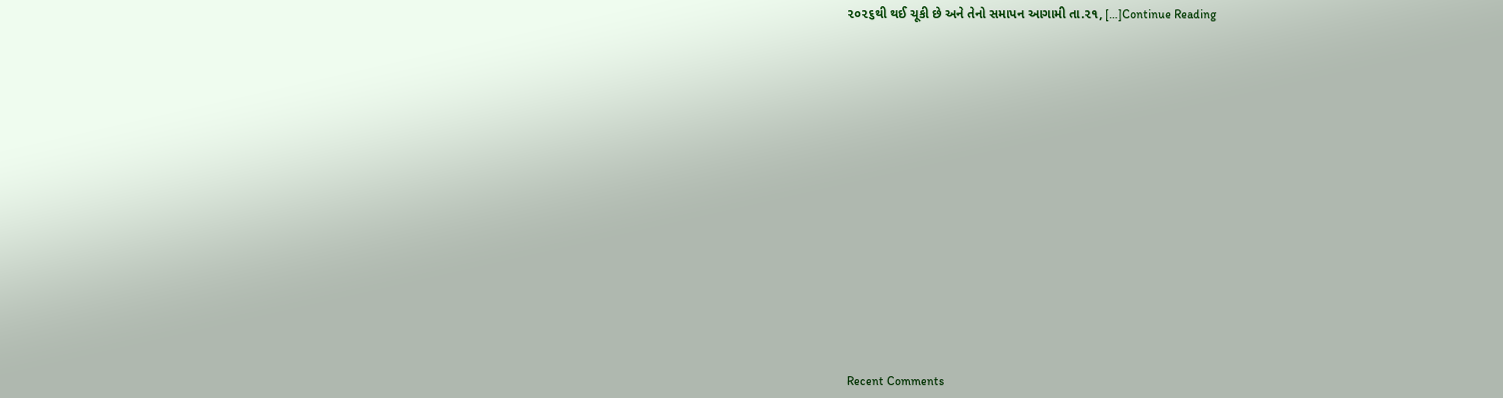૨૦૨૬થી થઈ ચૂકી છે અને તેનો સમાપન આગામી તા.૨૧, […]Continue Reading

















Recent Comments